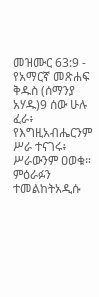መዝሙር 63:9 - የአማርኛ መጽሐፍ ቅዱስ (ሰማንያ አሃዱ)9 ሰው ሁሉ ፈራ፥ የእግዚአብሔርንም ሥራ ተናገሩ፥ ሥራውንም ዐወቁ። ምዕራፉን ተመልከትአዲሱ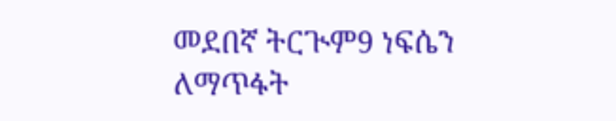መደበኛ ትርጒም9 ነፍሴን ለማጥፋት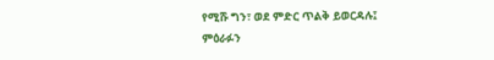የሚሹ ግን፣ ወደ ምድር ጥልቅ ይወርዳሉ፤ ምዕራፉን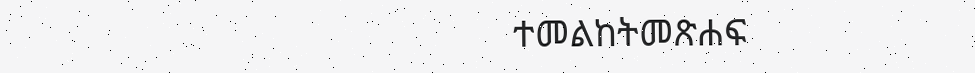ተመልከትመጽሐፍ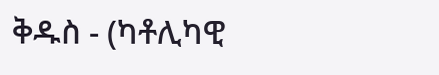ቅዱስ - (ካቶሊካዊ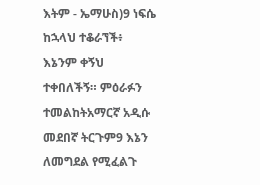እትም - ኤማሁስ)9 ነፍሴ ከኋላህ ተቆራኘች፥ እኔንም ቀኝህ ተቀበለችኝ። ምዕራፉን ተመልከትአማርኛ አዲሱ መደበኛ ትርጉም9 እኔን ለመግደል የሚፈልጉ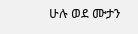ሁሉ ወደ ሙታን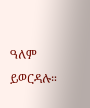ዓለም ይወርዳሉ።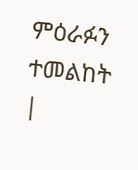ምዕራፉን ተመልከት |